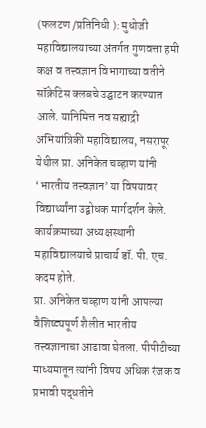(फलटण /प्रतिनिधी ): मुधोजी महाविद्यालयाच्या अंतर्गत गुणवत्ता हमी कक्ष व तत्त्वज्ञान विभागाच्या वतीने सॉक्रेटिस क्लबचे उद्घाटन करण्यात आले. यानिमित्त नव सह्याद्री अभियांत्रिकी महाविद्यालय, नसरापूर येथील प्रा. अनिकेत चव्हाण यांनी ‘भारतीय तत्त्वज्ञान’ या विषयावर विद्यार्थ्यांना उद्बोधक मार्गदर्शन केले. कार्यक्रमाच्या अध्यक्षस्थानी महाविद्यालयाचे प्राचार्य डॉ. पी. एच. कदम होते.
प्रा. अनिकेत चव्हाण यांनी आपल्या वैशिष्ट्यपूर्ण शैलीत भारतीय तत्त्वज्ञानाचा आढावा घेतला. पीपीटीच्या माध्यमातून त्यांनी विषय अधिक रंजक व प्रभावी पद्धतीने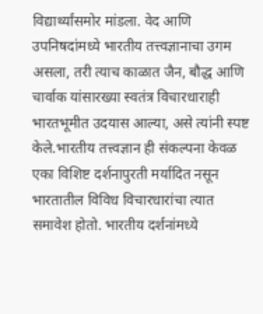विद्यार्थ्यांसमोर मांडला. वेद आणि उपनिषदांमध्ये भारतीय तत्त्वज्ञानाचा उगम असला, तरी त्याच काळात जैन, बौद्ध आणि चार्वाक यांसारख्या स्वतंत्र विचारधाराही भारतभूमीत उदयास आल्या, असे त्यांनी स्पष्ट केले.भारतीय तत्त्वज्ञान ही संकल्पना केवळ एका विशिष्ट दर्शनापुरती मर्यादित नसून भारतातील विविध विचारधारांचा त्यात समावेश होतो. भारतीय दर्शनांमध्ये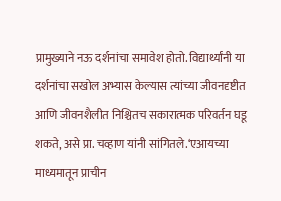प्रामुख्याने नऊ दर्शनांचा समावेश होतो. विद्यार्थ्यांनी या दर्शनांचा सखोल अभ्यास केल्यास त्यांच्या जीवनदृष्टीत आणि जीवनशैलीत निश्चितच सकारात्मक परिवर्तन घडू शकते, असे प्रा. चव्हाण यांनी सांगितले.‘एआयच्या माध्यमातून प्राचीन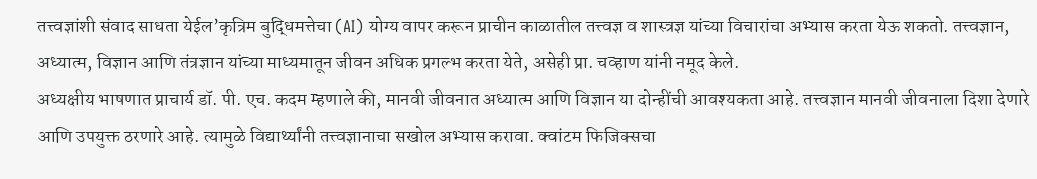तत्त्वज्ञांशी संवाद साधता येईल’कृत्रिम बुद्धिमत्तेचा (AI) योग्य वापर करून प्राचीन काळातील तत्त्वज्ञ व शास्त्रज्ञ यांच्या विचारांचा अभ्यास करता येऊ शकतो. तत्त्वज्ञान, अध्यात्म, विज्ञान आणि तंत्रज्ञान यांच्या माध्यमातून जीवन अधिक प्रगल्भ करता येते, असेही प्रा. चव्हाण यांनी नमूद केले.
अध्यक्षीय भाषणात प्राचार्य डॉ. पी. एच. कदम म्हणाले की, मानवी जीवनात अध्यात्म आणि विज्ञान या दोन्हींची आवश्यकता आहे. तत्त्वज्ञान मानवी जीवनाला दिशा देणारे आणि उपयुक्त ठरणारे आहे. त्यामुळे विद्यार्थ्यांनी तत्त्वज्ञानाचा सखोल अभ्यास करावा. क्वांटम फिजिक्सचा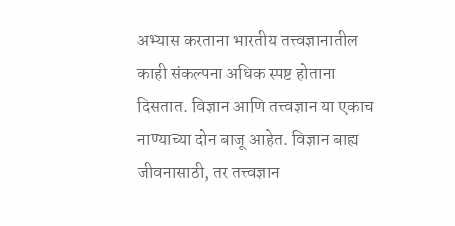अभ्यास करताना भारतीय तत्त्वज्ञानातील काही संकल्पना अधिक स्पष्ट होताना दिसतात. विज्ञान आणि तत्त्वज्ञान या एकाच नाण्याच्या दोन बाजू आहेत. विज्ञान बाह्य जीवनासाठी, तर तत्त्वज्ञान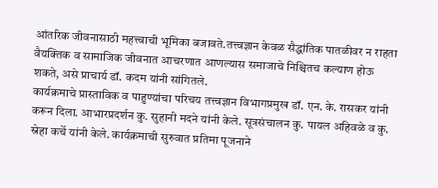आंतरिक जीवनासाठी महत्त्वाची भूमिका बजावते.तत्त्वज्ञान केवळ सैद्धांतिक पातळीवर न राहता वैयक्तिक व सामाजिक जीवनात आचरणात आणल्यास समाजाचे निश्चितच कल्याण होऊ शकते, असे प्राचार्य डॉ. कदम यांनी सांगितले.
कार्यक्रमाचे प्रास्ताविक व पाहुण्यांचा परिचय तत्त्वज्ञान विभागप्रमुख डॉ. एन. के. रासकर यांनी करून दिला. आभारप्रदर्शन कु. सुहानी मदने यांनी केले. सूत्रसंचालन कु. पायल अहिवळे व कु. स्नेहा कर्चे यांनी केले. कार्यक्रमाची सुरुवात प्रतिमा पूजनाने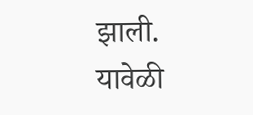झाली. यावेळी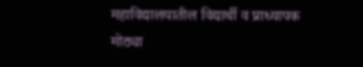महाविद्यालयातील विद्यार्थी व प्राध्यापक मोठ्या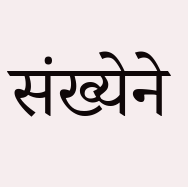संख्येने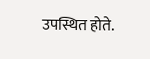उपस्थित होते.